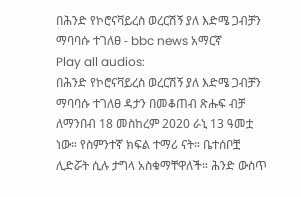በሕንድ የኮሮናቫይረስ ወረርሽኝ ያለ እድሜ ጋብቻን ማባባሱ ተገለፀ - bbc news አማርኛ
Play all audios:
በሕንድ የኮሮናቫይረስ ወረርሽኝ ያለ እድሜ ጋብቻን ማባባሱ ተገለፀ ዳታን በመቆጠብ ጽሑፍ ብቻ ለማንበብ 18 መስከረም 2020 ራኒ 13 ዓመቷ ነው። የስምንተኛ ክፍል ተማሪ ናት። ቤተሰቦቿ ሊድሯት ሲሉ ታግላ አስቁማቸዋለች። ሕንድ ውስጥ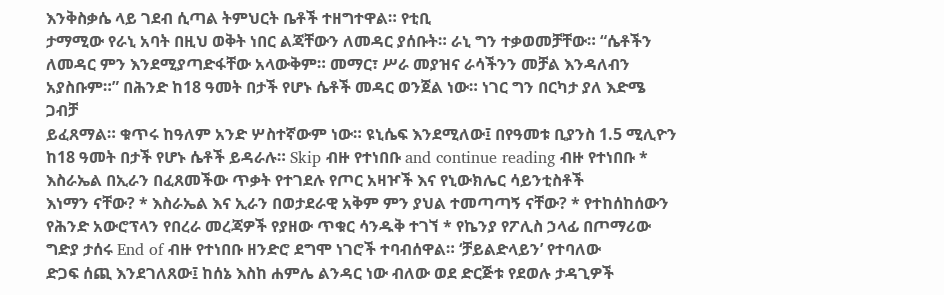እንቅስቃሴ ላይ ገደብ ሲጣል ትምህርት ቤቶች ተዘግተዋል። የቲቢ
ታማሚው የራኒ አባት በዚህ ወቅት ነበር ልጃቸውን ለመዳር ያሰቡት። ራኒ ግን ተቃወመቻቸው። “ሴቶችን ለመዳር ምን እንደሚያጣድፋቸው አላውቅም። መማር፣ ሥራ መያዝና ራሳችንን መቻል እንዳለብን አያስቡም።” በሕንድ ከ18 ዓመት በታች የሆኑ ሴቶች መዳር ወንጀል ነው። ነገር ግን በርካታ ያለ እድሜ ጋብቻ
ይፈጸማል። ቁጥሩ ከዓለም አንድ ሦስተኛውም ነው። ዩኒሴፍ እንደሚለው፤ በየዓመቱ ቢያንስ 1.5 ሚሊዮን ከ18 ዓመት በታች የሆኑ ሴቶች ይዳራሉ። Skip ብዙ የተነበቡ and continue reading ብዙ የተነበቡ * እስራኤል በኢራን በፈጸመችው ጥቃት የተገደሉ የጦር አዛዦች እና የኒውክሌር ሳይንቲስቶች
እነማን ናቸው? * እስራኤል እና ኢራን በወታደራዊ አቅም ምን ያህል ተመጣጣኝ ናቸው? * የተከሰከሰውን የሕንድ አውሮፕላን የበረራ መረጃዎች የያዘው ጥቁር ሳንዱቅ ተገኘ * የኬንያ የፖሊስ ኃላፊ በጦማሪው ግድያ ታሰሩ End of ብዙ የተነበቡ ዘንድሮ ደግሞ ነገሮች ተባብሰዋል። ‘ቻይልድላይን’ የተባለው
ድጋፍ ሰጪ እንደገለጸው፤ ከሰኔ እስከ ሐምሌ ልንዳር ነው ብለው ወደ ድርጅቱ የደወሉ ታዳጊዎች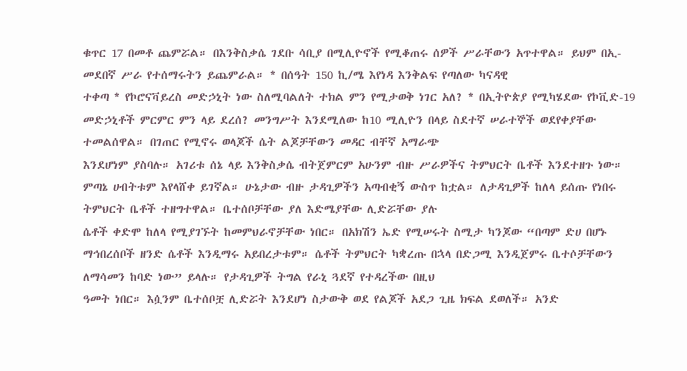ቁጥር 17 በመቶ ጨምሯል። በእንቅስቃሴ ገደቡ ሳቢያ በሚሊዮኖች የሚቆጠሩ ሰዎች ሥራቸውን አጥተዋል። ይህም በኢ-መደበኛ ሥራ የተሰማሩትን ይጨምራል። * በሰዓት 150 ኪ/ሜ እየነዳ እንቅልፍ የጣለው ካናዳዊ
ተቀጣ * የኮሮናቫይረስ መድኃኒት ነው ስለሚባልለት ተክል ምን የሚታወቅ ነገር አለ? * በኢትዮጵያ የሚካሄደው የኮቪድ-19 መድኃኒቶች ምርምር ምን ላይ ደረሰ? መንግሥት እንደሚለው ከ10 ሚሊዮን በላይ ስደተኛ ሠራተኞች ወደየቀያቸው ተመልሰዋል። በገጠር የሚኖሩ ወላጆች ሴት ልጆቻቸውን መዳር ብቸኛ አማራጭ
እንደሆነም ያስባሉ። አገሪቱ ሰኔ ላይ እንቅስቃሴ ብትጀምርም አሁንም ብዙ ሥራዎችና ትምህርት ቤቶች እንደተዘጉ ነው። ምጣኔ ሀብትቱም እየላሸቀ ይገኛል። ሁኔታው ብዙ ታዳጊዎችን አጣብቂኝ ውስጥ ከቷል። ለታዳጊዎች ከለላ ይሰጡ የነበሩ ትምህርት ቤቶች ተዘግተዋል። ቤተሰቦቻቸው ያለ እድሜያቸው ሊድሯቸው ያሉ
ሴቶች ቀድሞ ከለላ የሚያገኙት ከመምህራኖቻቸው ነበር። በአክሽን ኤድ የሚሠሩት ስሚታ ካንጆው “በጣም ድሀ በሆኑ ማኅበረሰቦች ዘንድ ሴቶች እንዲማሩ አይበረታቱም። ሴቶች ትምህርት ካቋረጡ በኋላ በድጋሚ እንዲጀምሩ ቤተሶቻቸውን ለማሳመን ከባድ ነው” ይላሉ። የታዳጊዎች ትግል የራኒ ጓደኛ የተዳረችው በዚህ
ዓመት ነበር። እሷንም ቤተሰቦቿ ሊድሯት እንደሆነ ስታውቅ ወደ የልጆች አደጋ ጊዜ ክፍል ደወለች። አንድ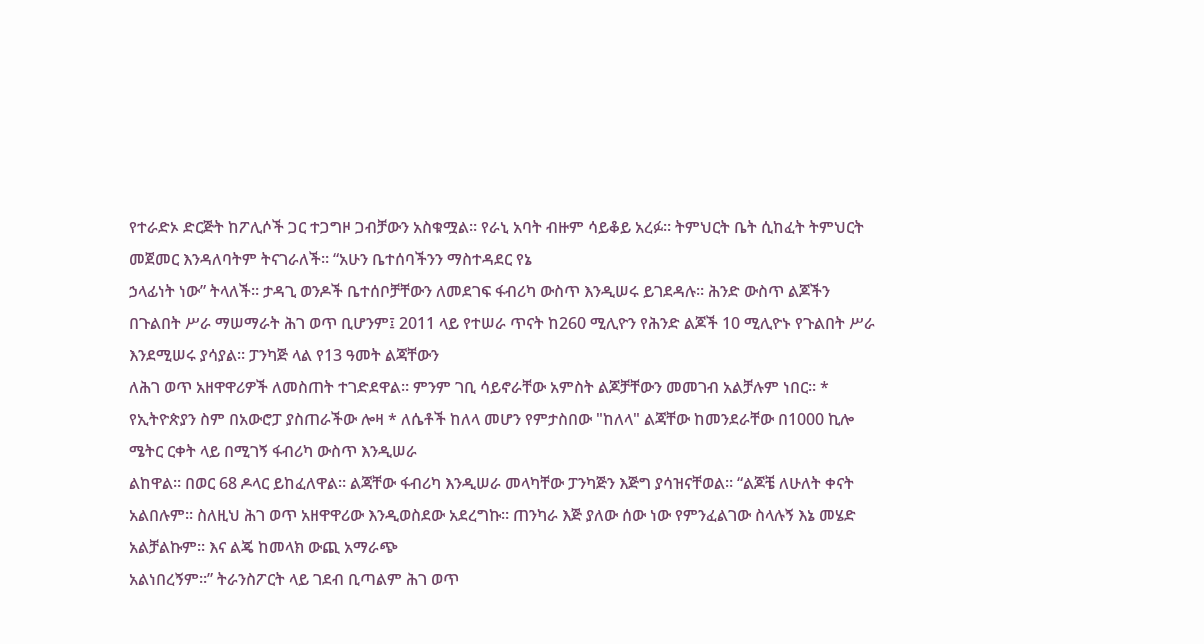የተራድኦ ድርጅት ከፖሊሶች ጋር ተጋግዞ ጋብቻውን አስቁሟል። የራኒ አባት ብዙም ሳይቆይ አረፉ። ትምህርት ቤት ሲከፈት ትምህርት መጀመር እንዳለባትም ትናገራለች። “አሁን ቤተሰባችንን ማስተዳደር የኔ
ኃላፊነት ነው” ትላለች። ታዳጊ ወንዶች ቤተሰቦቻቸውን ለመደገፍ ፋብሪካ ውስጥ እንዲሠሩ ይገደዳሉ። ሕንድ ውስጥ ልጆችን በጉልበት ሥራ ማሠማራት ሕገ ወጥ ቢሆንም፤ 2011 ላይ የተሠራ ጥናት ከ260 ሚሊዮን የሕንድ ልጆች 10 ሚሊዮኑ የጉልበት ሥራ እንደሚሠሩ ያሳያል። ፓንካጅ ላል የ13 ዓመት ልጃቸውን
ለሕገ ወጥ አዘዋዋሪዎች ለመስጠት ተገድደዋል። ምንም ገቢ ሳይኖራቸው አምስት ልጆቻቸውን መመገብ አልቻሉም ነበር። * የኢትዮጵያን ስም በአውሮፓ ያስጠራችው ሎዛ * ለሴቶች ከለላ መሆን የምታስበው "ከለላ" ልጃቸው ከመንደራቸው በ1000 ኪሎ ሜትር ርቀት ላይ በሚገኝ ፋብሪካ ውስጥ እንዲሠራ
ልከዋል። በወር 68 ዶላር ይከፈለዋል። ልጃቸው ፋብሪካ እንዲሠራ መላካቸው ፓንካጅን እጅግ ያሳዝናቸወል። “ልጆቼ ለሁለት ቀናት አልበሉም። ስለዚህ ሕገ ወጥ አዘዋዋሪው እንዲወስደው አደረግኩ። ጠንካራ እጅ ያለው ሰው ነው የምንፈልገው ስላሉኝ እኔ መሄድ አልቻልኩም። እና ልጄ ከመላክ ውጪ አማራጭ
አልነበረኝም።” ትራንስፖርት ላይ ገደብ ቢጣልም ሕገ ወጥ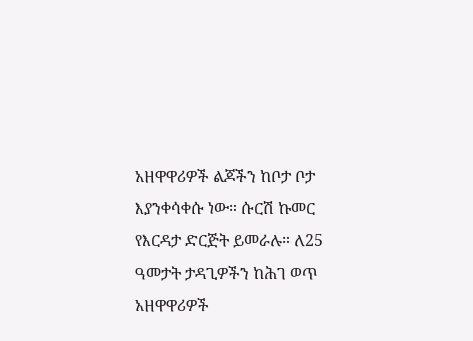አዘዋዋሪዎች ልጆችን ከቦታ ቦታ እያንቀሳቀሱ ነው። ሱርሽ ኩመር የእርዳታ ድርጅት ይመራሉ። ለ25 ዓመታት ታዳጊዎችን ከሕገ ወጥ አዘዋዋሪዎች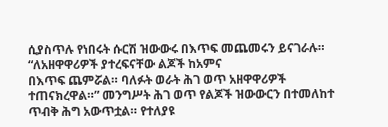ሲያስጥሉ የነበሩት ሱርሽ ዝውውሩ በእጥፍ መጨመሩን ይናገራሉ። “ለአዘዋዋሪዎች ያተረፍናቸው ልጆች ከአምና
በእጥፍ ጨምሯል። ባለፉት ወራት ሕገ ወጥ አዘዋዋሪዎች ተጠናክረዋል።” መንግሥት ሕገ ወጥ የልጆች ዝውውርን በተመለከተ ጥብቅ ሕግ አውጥቷል። የተለያዩ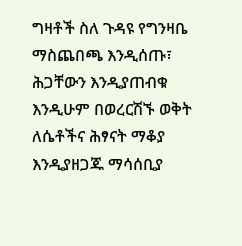ግዛቶች ስለ ጉዳዩ የግንዛቤ ማስጨበጫ እንዲሰጡ፣ ሕጋቸውን እንዲያጠብቁ እንዲሁም በወረርሽኙ ወቅት ለሴቶችና ሕፃናት ማቆያ እንዲያዘጋጁ ማሳሰቢያ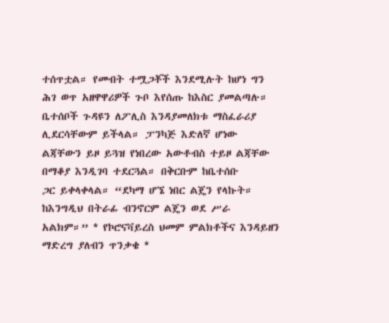ተሰጥቷል። የመብት ተሟጋቾች እንደሚሉት ከሆነ ግን ሕገ ወጥ አዘዋዋሪዎች ጉቦ እየሰጡ ከእስር ያመልጣሉ። ቤተሰቦች ጉዳዩን ለፖሊስ እንዳያመለክቱ ማስፈራሪያ ሊደርሳቸውም ይችላል። ፓንካጅ እድለኛ ሆነው ልጃቸውን ይዞ ይጓዝ የነበረው አውቶብስ ተይዞ ልጃቸው በማቆያ እንዲገባ ተደርጓል። በቅርቡም ከቤተሰቡ
ጋር ይቀላቀላል። “ደካማ ሆኜ ነበር ልጄን የላኩት። ከእንግዲህ በትራፊ ብንኖርም ልጄን ወደ ሥራ አልክም።” * የኮሮናቫይረስ ህመም ምልክቶችና እንዳይዘን ማድረግ ያለብን ጥንቃቄ *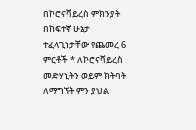በኮሮናቫይረስ ምክንያት በከፍተኛ ሁኔታ ተፈላጊነታቸው የጨመረ 6 ምርቶች * ለኮሮናቫይረስ መድሃኒትን ወይም ክትባት
ለማግኘት ምን ያህል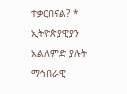ተቃርበናል? * ኢትዮጵያዊያን አልለምድ ያሉት ማኅበራዊ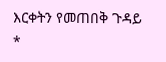እርቀትን የመጠበቅ ጉዳይ *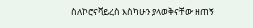ስለኮሮናቫይረስ እስካሁን ያላወቅናቸው ዘጠኝ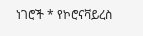ነገሮች * የኮሮናቫይረስ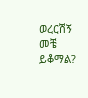ወረርሽኝ መቼ ይቆማል?